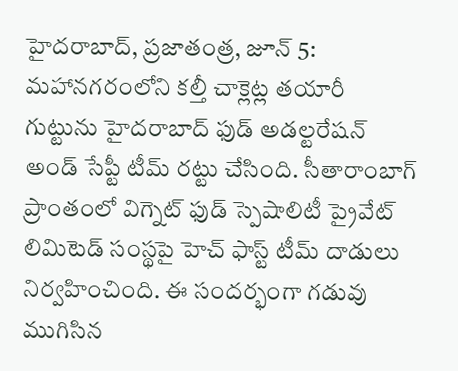హైదరాబాద్, ప్రజాతంత్ర, జూన్ 5: మహానగరంలోని కల్తీ చాక్లెట్ల తయారీ గుట్టును హైదరాబాద్ ఫుడ్ అడల్టరేషన్ అండ్ సేప్టీ టీమ్ రట్టు చేసింది. సీతారాంబాగ్ ప్రాంతంలో విగ్నెట్ ఫుడ్ స్పెషాలిటీ ప్రైవేట్ లిమిటెడ్ సంస్థపై హెచ్ ఫాస్ట్ టీమ్ దాడులు నిర్వహించింది. ఈ సందర్భంగా గడువు ముగిసిన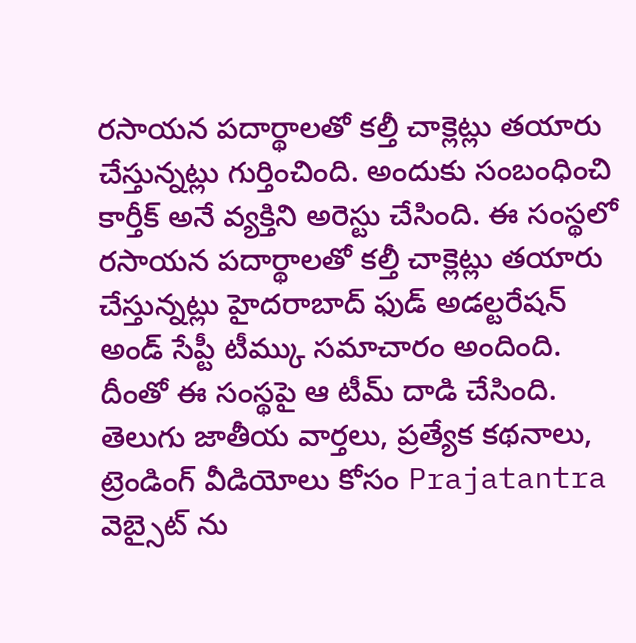రసాయన పదార్థాలతో కల్తీ చాక్లెట్లు తయారు చేస్తున్నట్లు గుర్తించింది. అందుకు సంబంధించి కార్తీక్ అనే వ్యక్తిని అరెస్టు చేసింది. ఈ సంస్థలో రసాయన పదార్థాలతో కల్తీ చాక్లెట్లు తయారు చేస్తున్నట్లు హైదరాబాద్ ఫుడ్ అడల్టరేషన్ అండ్ సేప్టీ టీమ్కు సమాచారం అందింది. దీంతో ఈ సంస్థపై ఆ టీమ్ దాడి చేసింది.
తెలుగు జాతీయ వార్తలు, ప్రత్యేక కథనాలు, ట్రెండింగ్ వీడియోలు కోసం Prajatantra వెబ్సైట్ ను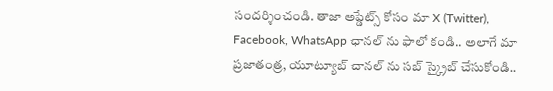సందర్శించండి. తాజా అప్డేట్స్ కోసం మా X (Twitter), Facebook, WhatsApp ఛానల్ ను ఫాలో కండి.. అలాగే మా ప్రజాతంత్ర, యూట్యూబ్ చానల్ ను సబ్ స్క్రైబ్ చేసుకోండి..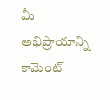మీ అభిప్రాయాన్ని కామెంట్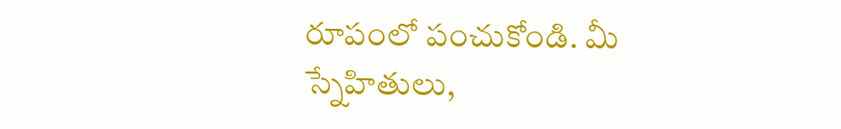రూపంలో పంచుకోండి. మీ స్నేహితులు,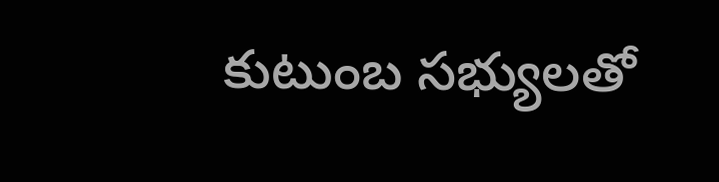కుటుంబ సభ్యులతో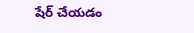షేర్ చేయడం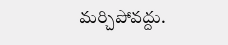మర్చిపోవద్దు.